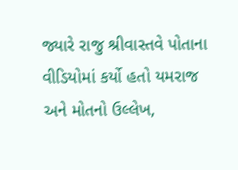જ્યારે રાજુ શ્રીવાસ્તવે પોતાના વીડિયોમાં કર્યો હતો યમરાજ અને મોતનો ઉલ્લેખ,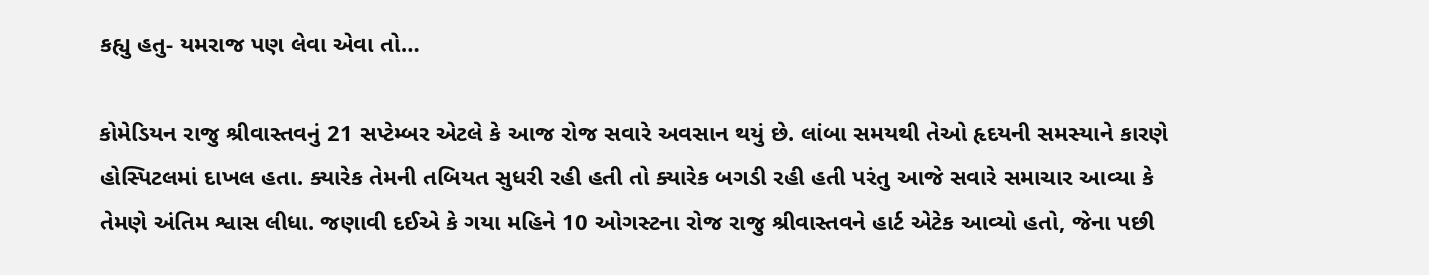કહ્યુ હતુ- યમરાજ પણ લેવા એવા તો…

કોમેડિયન રાજુ શ્રીવાસ્તવનું 21 સપ્ટેમ્બર એટલે કે આજ રોજ સવારે અવસાન થયું છે. લાંબા સમયથી તેઓ હૃદયની સમસ્યાને કારણે હોસ્પિટલમાં દાખલ હતા. ક્યારેક તેમની તબિયત સુધરી રહી હતી તો ક્યારેક બગડી રહી હતી પરંતુ આજે સવારે સમાચાર આવ્યા કે તેમણે અંતિમ શ્વાસ લીધા. જણાવી દઈએ કે ગયા મહિને 10 ઓગસ્ટના રોજ રાજુ શ્રીવાસ્તવને હાર્ટ એટેક આવ્યો હતો, જેના પછી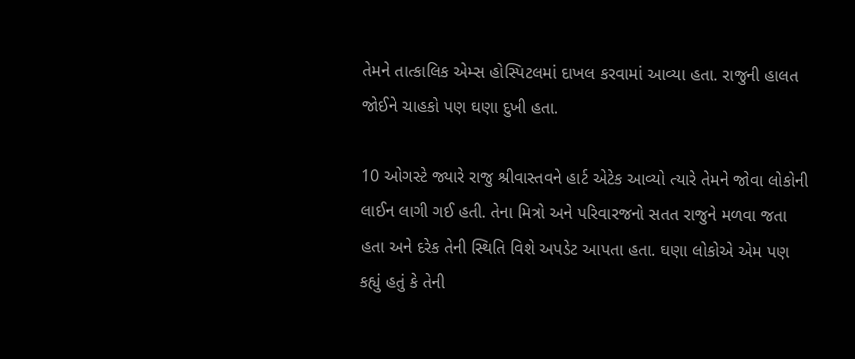તેમને તાત્કાલિક એમ્સ હોસ્પિટલમાં દાખલ કરવામાં આવ્યા હતા. રાજુની હાલત જોઈને ચાહકો પણ ઘણા દુખી હતા.

10 ઓગસ્ટે જ્યારે રાજુ શ્રીવાસ્તવને હાર્ટ એટેક આવ્યો ત્યારે તેમને જોવા લોકોની લાઈન લાગી ગઈ હતી. તેના મિત્રો અને પરિવારજનો સતત રાજુને મળવા જતા હતા અને દરેક તેની સ્થિતિ વિશે અપડેટ આપતા હતા. ઘણા લોકોએ એમ પણ કહ્યું હતું કે તેની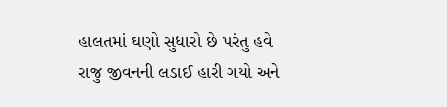હાલતમાં ઘણો સુધારો છે પરંતુ હવે રાજુ જીવનની લડાઈ હારી ગયો અને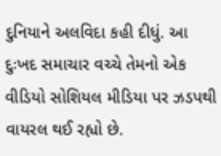દુનિયાને અલવિદા કહી દીધું. આ દુઃખદ સમાચાર વચ્ચે તેમનો એક વીડિયો સોશિયલ મીડિયા પર ઝડપથી વાયરલ થઈ રહ્યો છે.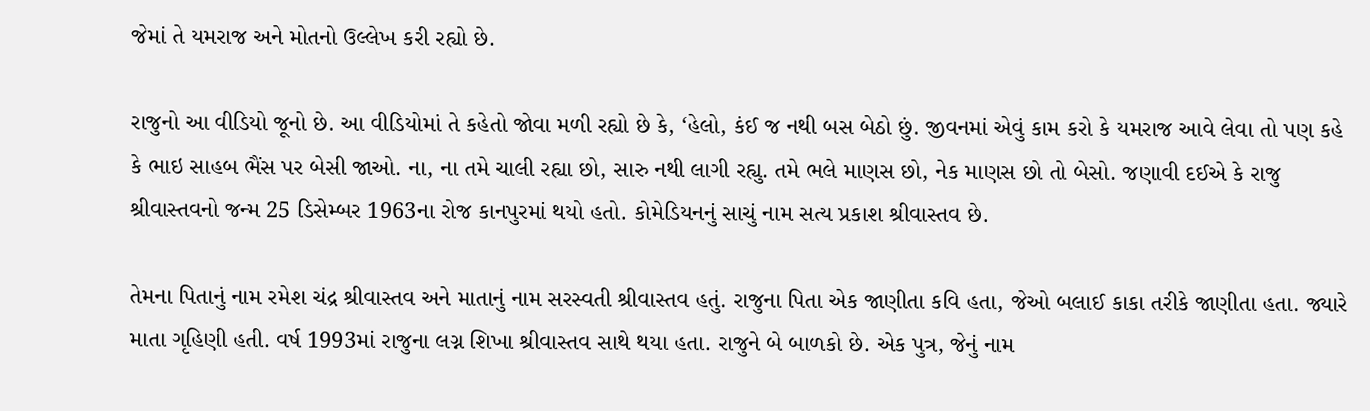જેમાં તે યમરાજ અને મોતનો ઉલ્લેખ કરી રહ્યો છે.

રાજુનો આ વીડિયો જૂનો છે. આ વીડિયોમાં તે કહેતો જોવા મળી રહ્યો છે કે, ‘હેલો, કંઈ જ નથી બસ બેઠો છું. જીવનમાં એવું કામ કરો કે યમરાજ આવે લેવા તો પણ કહે કે ભાઇ સાહબ ભૈંસ પર બેસી જાઓ. ના, ના તમે ચાલી રહ્યા છો, સારુ નથી લાગી રહ્યુ. તમે ભલે માણસ છો, નેક માણસ છો તો બેસો. જણાવી દઈએ કે રાજુ શ્રીવાસ્તવનો જન્મ 25 ડિસેમ્બર 1963ના રોજ કાનપુરમાં થયો હતો. કોમેડિયનનું સાચું નામ સત્ય પ્રકાશ શ્રીવાસ્તવ છે.

તેમના પિતાનું નામ રમેશ ચંદ્ર શ્રીવાસ્તવ અને માતાનું નામ સરસ્વતી શ્રીવાસ્તવ હતું. રાજુના પિતા એક જાણીતા કવિ હતા, જેઓ બલાઈ કાકા તરીકે જાણીતા હતા. જ્યારે માતા ગૃહિણી હતી. વર્ષ 1993માં રાજુના લગ્ન શિખા શ્રીવાસ્તવ સાથે થયા હતા. રાજુને બે બાળકો છે. એક પુત્ર, જેનું નામ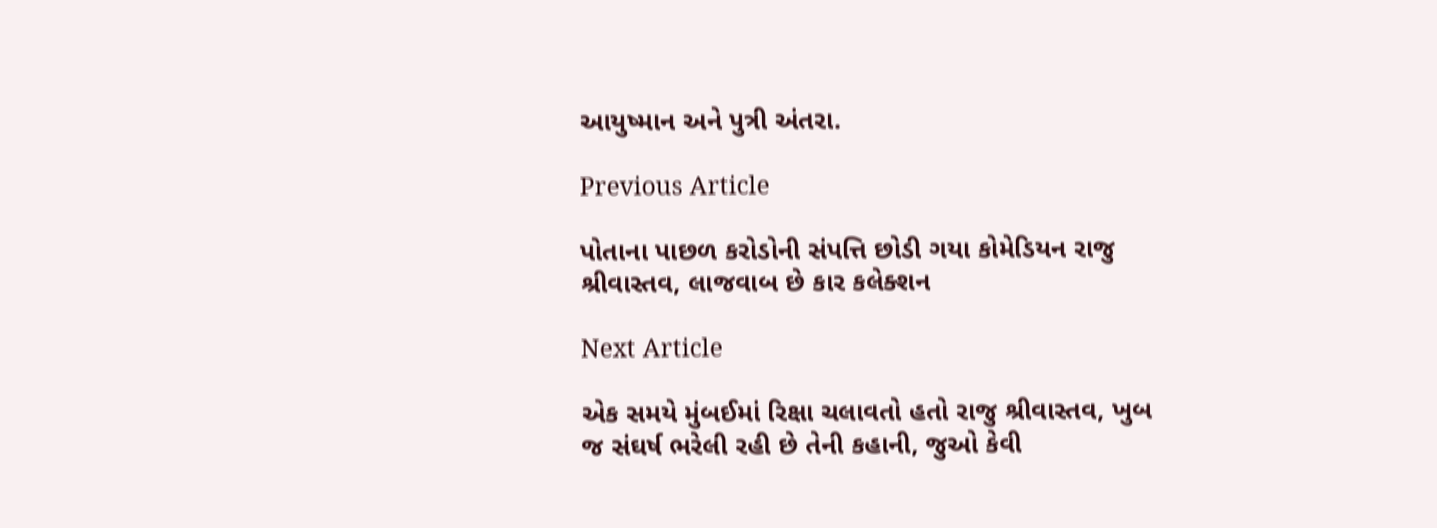આયુષ્માન અને પુત્રી અંતરા.

Previous Article

પોતાના પાછળ કરોડોની સંપત્તિ છોડી ગયા કોમેડિયન રાજુ શ્રીવાસ્તવ, લાજવાબ છે કાર કલેક્શન

Next Article

એક સમયે મુંબઈમાં રિક્ષા ચલાવતો હતો રાજુ શ્રીવાસ્તવ, ખુબ જ સંઘર્ષ ભરેલી રહી છે તેની કહાની, જુઓ કેવી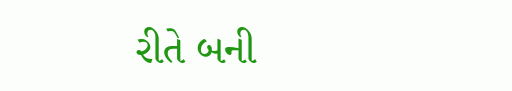રીતે બની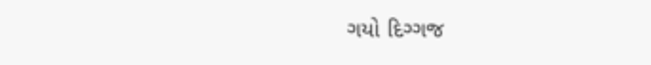ગયો દિગ્ગજ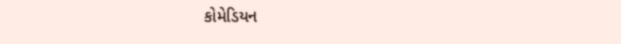કોમેડિયન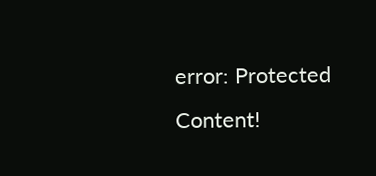error: Protected Content!